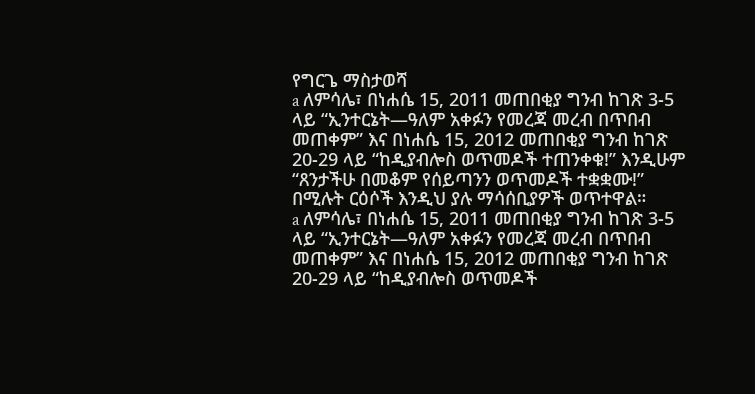የግርጌ ማስታወሻ
a ለምሳሌ፣ በነሐሴ 15, 2011 መጠበቂያ ግንብ ከገጽ 3-5 ላይ “ኢንተርኔት—ዓለም አቀፉን የመረጃ መረብ በጥበብ መጠቀም” እና በነሐሴ 15, 2012 መጠበቂያ ግንብ ከገጽ 20-29 ላይ “ከዲያብሎስ ወጥመዶች ተጠንቀቁ!” እንዲሁም “ጸንታችሁ በመቆም የሰይጣንን ወጥመዶች ተቋቋሙ!” በሚሉት ርዕሶች እንዲህ ያሉ ማሳሰቢያዎች ወጥተዋል።
a ለምሳሌ፣ በነሐሴ 15, 2011 መጠበቂያ ግንብ ከገጽ 3-5 ላይ “ኢንተርኔት—ዓለም አቀፉን የመረጃ መረብ በጥበብ መጠቀም” እና በነሐሴ 15, 2012 መጠበቂያ ግንብ ከገጽ 20-29 ላይ “ከዲያብሎስ ወጥመዶች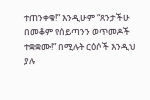ተጠንቀቁ!” እንዲሁም “ጸንታችሁ በመቆም የሰይጣንን ወጥመዶች ተቋቋሙ!” በሚሉት ርዕሶች እንዲህ ያሉ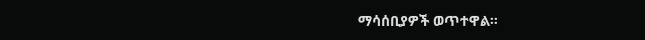ማሳሰቢያዎች ወጥተዋል።